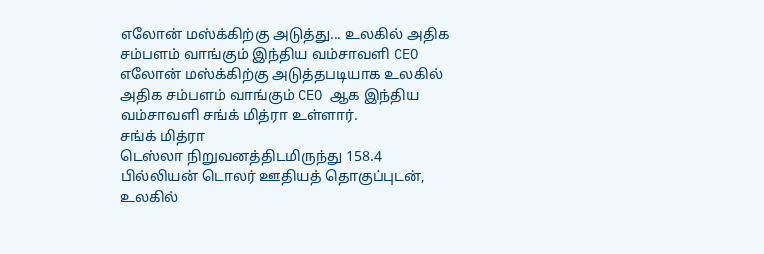எலோன் மஸ்க்கிற்கு அடுத்து... உலகில் அதிக சம்பளம் வாங்கும் இந்திய வம்சாவளி CEO
எலோன் மஸ்க்கிற்கு அடுத்தபடியாக உலகில் அதிக சம்பளம் வாங்கும் CEO ஆக இந்திய வம்சாவளி சங்க் மித்ரா உள்ளார்.
சங்க் மித்ரா
டெஸ்லா நிறுவனத்திடமிருந்து 158.4 பில்லியன் டொலர் ஊதியத் தொகுப்புடன், உலகில்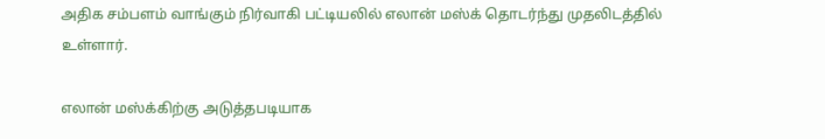அதிக சம்பளம் வாங்கும் நிர்வாகி பட்டியலில் எலான் மஸ்க் தொடர்ந்து முதலிடத்தில் உள்ளார்.

எலான் மஸ்க்கிற்கு அடுத்தபடியாக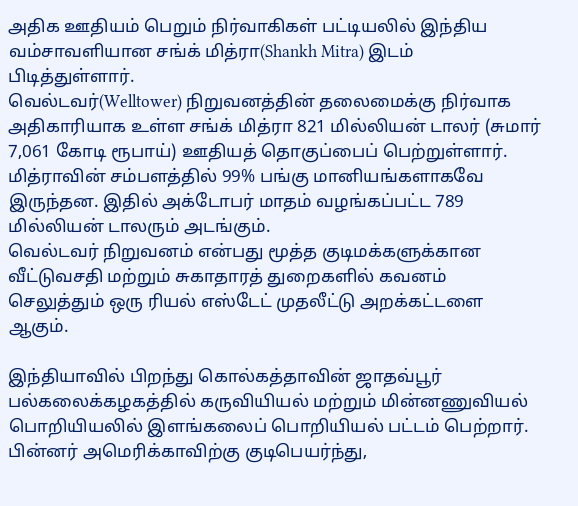அதிக ஊதியம் பெறும் நிர்வாகிகள் பட்டியலில் இந்திய வம்சாவளியான சங்க் மித்ரா(Shankh Mitra) இடம் பிடித்துள்ளார்.
வெல்டவர்(Welltower) நிறுவனத்தின் தலைமைக்கு நிர்வாக அதிகாரியாக உள்ள சங்க் மித்ரா 821 மில்லியன் டாலர் (சுமார் 7,061 கோடி ரூபாய்) ஊதியத் தொகுப்பைப் பெற்றுள்ளார்.
மித்ராவின் சம்பளத்தில் 99% பங்கு மானியங்களாகவே இருந்தன. இதில் அக்டோபர் மாதம் வழங்கப்பட்ட 789 மில்லியன் டாலரும் அடங்கும்.
வெல்டவர் நிறுவனம் என்பது மூத்த குடிமக்களுக்கான வீட்டுவசதி மற்றும் சுகாதாரத் துறைகளில் கவனம் செலுத்தும் ஒரு ரியல் எஸ்டேட் முதலீட்டு அறக்கட்டளை ஆகும்.

இந்தியாவில் பிறந்து கொல்கத்தாவின் ஜாதவ்பூர் பல்கலைக்கழகத்தில் கருவியியல் மற்றும் மின்னணுவியல் பொறியியலில் இளங்கலைப் பொறியியல் பட்டம் பெற்றார்.
பின்னர் அமெரிக்காவிற்கு குடிபெயர்ந்து,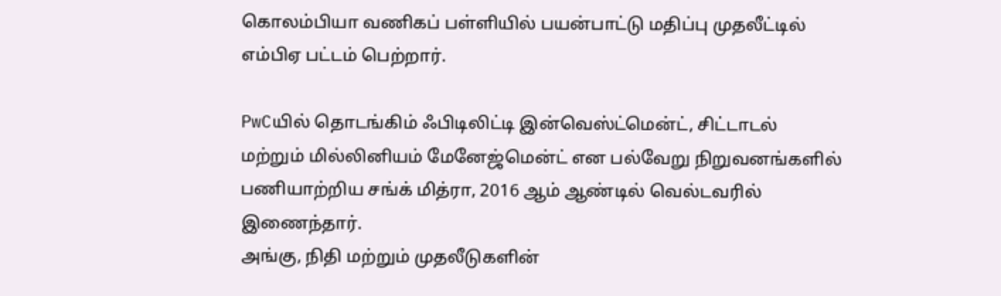கொலம்பியா வணிகப் பள்ளியில் பயன்பாட்டு மதிப்பு முதலீட்டில் எம்பிஏ பட்டம் பெற்றார்.

PwCயில் தொடங்கிம் ஃபிடிலிட்டி இன்வெஸ்ட்மென்ட், சிட்டாடல் மற்றும் மில்லினியம் மேனேஜ்மென்ட் என பல்வேறு நிறுவனங்களில் பணியாற்றிய சங்க் மித்ரா, 2016 ஆம் ஆண்டில் வெல்டவரில் இணைந்தார்.
அங்கு, நிதி மற்றும் முதலீடுகளின்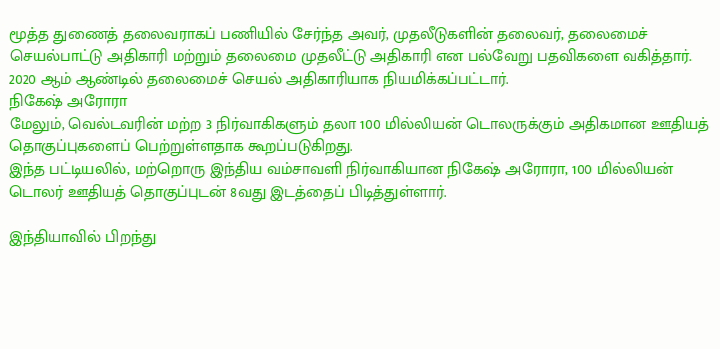மூத்த துணைத் தலைவராகப் பணியில் சேர்ந்த அவர், முதலீடுகளின் தலைவர், தலைமைச் செயல்பாட்டு அதிகாரி மற்றும் தலைமை முதலீட்டு அதிகாரி என பல்வேறு பதவிகளை வகித்தார். 2020 ஆம் ஆண்டில் தலைமைச் செயல் அதிகாரியாக நியமிக்கப்பட்டார்.
நிகேஷ் அரோரா
மேலும், வெல்டவரின் மற்ற 3 நிர்வாகிகளும் தலா 100 மில்லியன் டொலருக்கும் அதிகமான ஊதியத் தொகுப்புகளைப் பெற்றுள்ளதாக கூறப்படுகிறது.
இந்த பட்டியலில், மற்றொரு இந்திய வம்சாவளி நிர்வாகியான நிகேஷ் அரோரா, 100 மில்லியன் டொலர் ஊதியத் தொகுப்புடன் 8வது இடத்தைப் பிடித்துள்ளார்.

இந்தியாவில் பிறந்து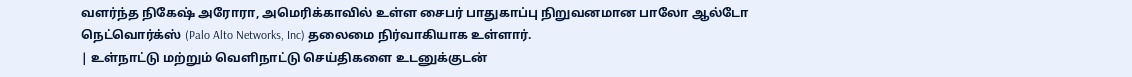வளர்ந்த நிகேஷ் அரோரா, அமெரிக்காவில் உள்ள சைபர் பாதுகாப்பு நிறுவனமான பாலோ ஆல்டோ நெட்வொர்க்ஸ் (Palo Alto Networks, Inc) தலைமை நிர்வாகியாக உள்ளார்.
| உள்நாட்டு மற்றும் வெளிநாட்டு செய்திகளை உடனுக்குடன்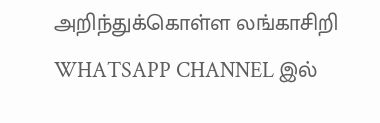அறிந்துக்கொள்ள லங்காசிறி WHATSAPP CHANNEL இல்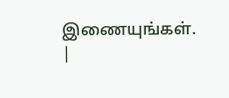இணையுங்கள். |